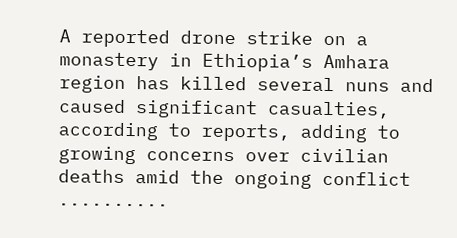A reported drone strike on a monastery in Ethiopia’s Amhara region has killed several nuns and caused significant casualties, according to reports, adding to growing concerns over civilian deaths amid the ongoing conflict ..........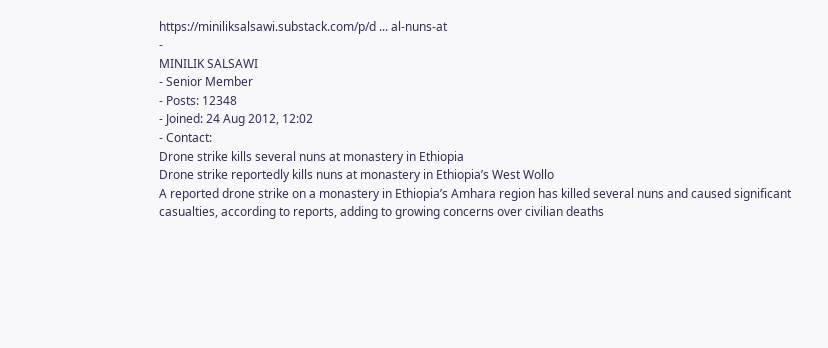https://miniliksalsawi.substack.com/p/d ... al-nuns-at
-
MINILIK SALSAWI
- Senior Member
- Posts: 12348
- Joined: 24 Aug 2012, 12:02
- Contact:
Drone strike kills several nuns at monastery in Ethiopia
Drone strike reportedly kills nuns at monastery in Ethiopia’s West Wollo
A reported drone strike on a monastery in Ethiopia’s Amhara region has killed several nuns and caused significant casualties, according to reports, adding to growing concerns over civilian deaths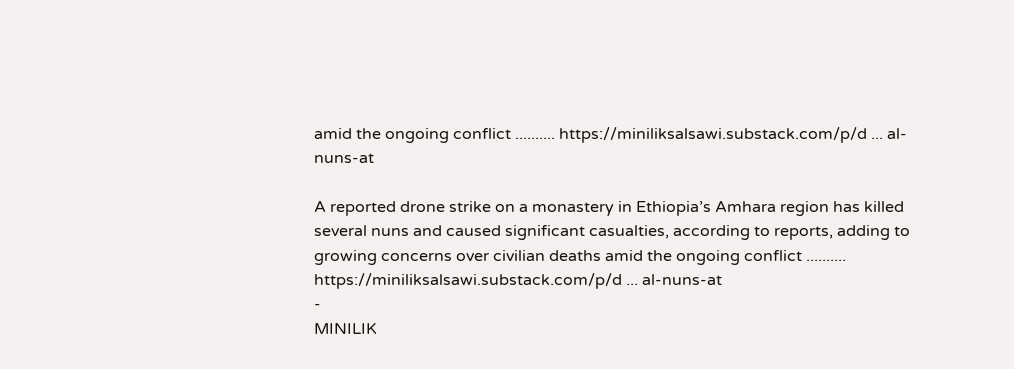amid the ongoing conflict .......... https://miniliksalsawi.substack.com/p/d ... al-nuns-at

A reported drone strike on a monastery in Ethiopia’s Amhara region has killed several nuns and caused significant casualties, according to reports, adding to growing concerns over civilian deaths amid the ongoing conflict .......... https://miniliksalsawi.substack.com/p/d ... al-nuns-at
-
MINILIK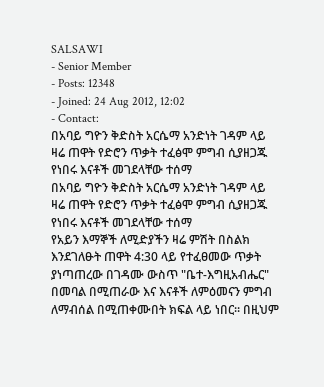SALSAWI
- Senior Member
- Posts: 12348
- Joined: 24 Aug 2012, 12:02
- Contact:
በአባይ ግዮን ቅድስት አርሴማ አንድነት ገዳም ላይ ዛሬ ጠዋት የድሮን ጥቃት ተፈፅሞ ምግብ ሲያዘጋጁ የነበሩ እናቶች መገደላቸው ተሰማ
በአባይ ግዮን ቅድስት አርሴማ አንድነት ገዳም ላይ ዛሬ ጠዋት የድሮን ጥቃት ተፈፅሞ ምግብ ሲያዘጋጁ የነበሩ እናቶች መገደላቸው ተሰማ
የአይን እማኞች ለሚድያችን ዛሬ ምሽት በስልክ እንደገለፁት ጠዋት 4:30 ላይ የተፈፀመው ጥቃት ያነጣጠረው በገዳሙ ውስጥ "ቤተ-እግዚአብሔር" በመባል በሚጠራው እና እናቶች ለምዕመናን ምግብ ለማብሰል በሚጠቀሙበት ክፍል ላይ ነበር። በዚህም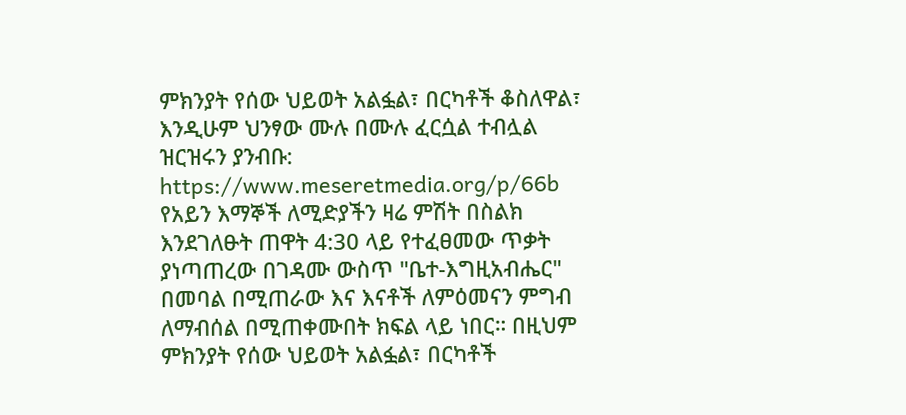ምክንያት የሰው ህይወት አልፏል፣ በርካቶች ቆስለዋል፣ እንዲሁም ህንፃው ሙሉ በሙሉ ፈርሷል ተብሏል
ዝርዝሩን ያንብቡ:
https://www.meseretmedia.org/p/66b
የአይን እማኞች ለሚድያችን ዛሬ ምሽት በስልክ እንደገለፁት ጠዋት 4:30 ላይ የተፈፀመው ጥቃት ያነጣጠረው በገዳሙ ውስጥ "ቤተ-እግዚአብሔር" በመባል በሚጠራው እና እናቶች ለምዕመናን ምግብ ለማብሰል በሚጠቀሙበት ክፍል ላይ ነበር። በዚህም ምክንያት የሰው ህይወት አልፏል፣ በርካቶች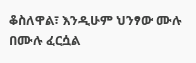ቆስለዋል፣ እንዲሁም ህንፃው ሙሉ በሙሉ ፈርሷል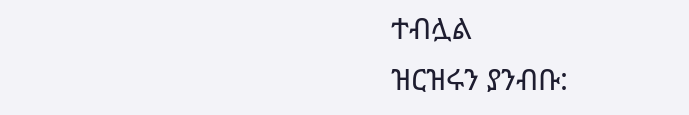ተብሏል
ዝርዝሩን ያንብቡ: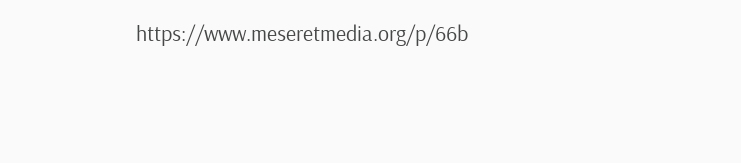https://www.meseretmedia.org/p/66b